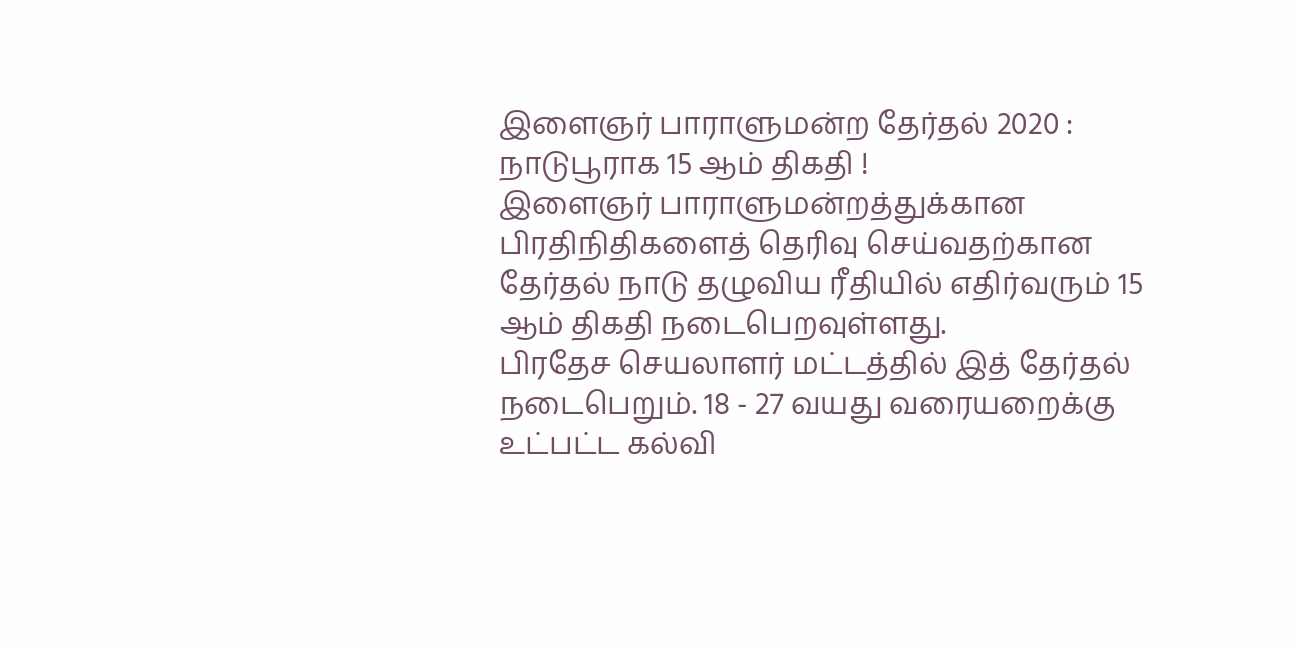இளைஞர் பாராளுமன்ற தேர்தல் 2020 : நாடுபூராக 15 ஆம் திகதி !
இளைஞர் பாராளுமன்றத்துக்கான பிரதிநிதிகளைத் தெரிவு செய்வதற்கான தேர்தல் நாடு தழுவிய ரீதியில் எதிர்வரும் 15 ஆம் திகதி நடைபெறவுள்ளது.
பிரதேச செயலாளர் மட்டத்தில் இத் தேர்தல் நடைபெறும். 18 - 27 வயது வரையறைக்கு உட்பட்ட கல்வி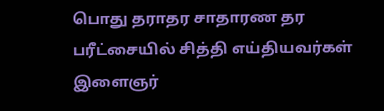பொது தராதர சாதாரண தர பரீட்சையில் சித்தி எய்தியவர்கள் இளைஞர்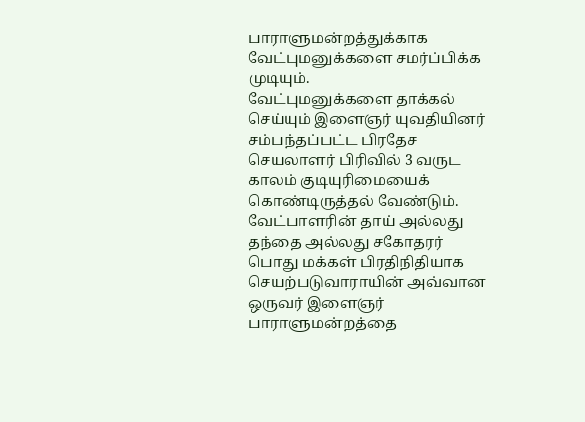பாராளுமன்றத்துக்காக வேட்புமனுக்களை சமர்ப்பிக்க முடியும்.
வேட்புமனுக்களை தாக்கல் செய்யும் இளைஞர் யுவதியினர் சம்பந்தப்பட்ட பிரதேச செயலாளர் பிரிவில் 3 வருட காலம் குடியுரிமையைக் கொண்டிருத்தல் வேண்டும்.
வேட்பாளரின் தாய் அல்லது தந்தை அல்லது சகோதரர் பொது மக்கள் பிரதிநிதியாக செயற்படுவாராயின் அவ்வான ஒருவர் இளைஞர் பாராளுமன்றத்தை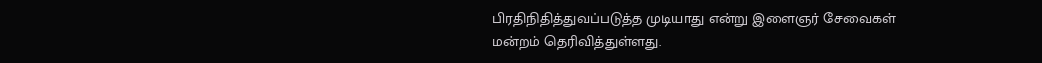பிரதிநிதித்துவப்படுத்த முடியாது என்று இளைஞர் சேவைகள் மன்றம் தெரிவித்துள்ளது.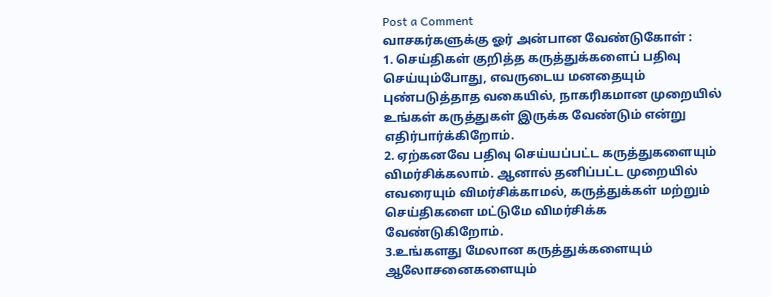Post a Comment
வாசகர்களுக்கு ஓர் அன்பான வேண்டுகோள் :
1. செய்திகள் குறித்த கருத்துக்களைப் பதிவு செய்யும்போது, எவருடைய மனதையும் புண்படுத்தாத வகையில், நாகரிகமான முறையில் உங்கள் கருத்துகள் இருக்க வேண்டும் என்று எதிர்பார்க்கிறோம்.
2. ஏற்கனவே பதிவு செய்யப்பட்ட கருத்துகளையும் விமர்சிக்கலாம். ஆனால் தனிப்பட்ட முறையில் எவரையும் விமர்சிக்காமல், கருத்துக்கள் மற்றும் செய்திகளை மட்டுமே விமர்சிக்க வேண்டுகிறோம்.
3.உங்களது மேலான கருத்துக்களையும் ஆலோசனைகளையும்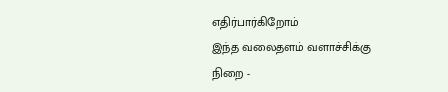எதிர்பார்கிறோம்
இந்த வலைதளம் வளாச்சிக்கு நிறை -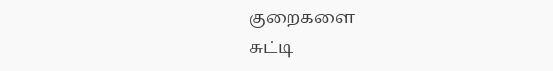குறைகளை
சுட்டி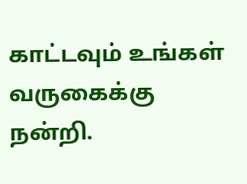காட்டவும் உங்கள் வருகைக்கு நன்றி.